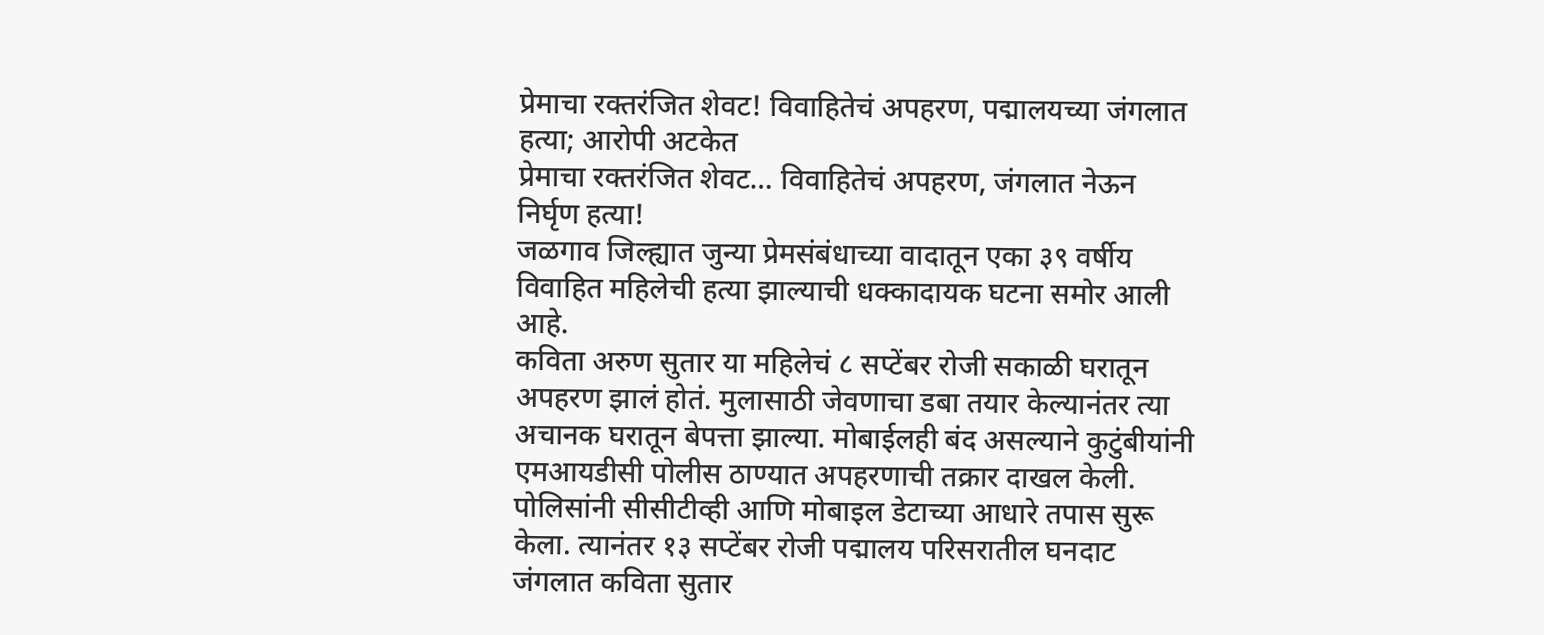प्रेमाचा रक्तरंजित शेवट! विवाहितेचं अपहरण, पद्मालयच्या जंगलात हत्या; आरोपी अटकेत
प्रेमाचा रक्तरंजित शेवट… विवाहितेचं अपहरण, जंगलात नेऊन निर्घृण हत्या!
जळगाव जिल्ह्यात जुन्या प्रेमसंबंधाच्या वादातून एका ३९ वर्षीय विवाहित महिलेची हत्या झाल्याची धक्कादायक घटना समोर आली आहे.
कविता अरुण सुतार या महिलेचं ८ सप्टेंबर रोजी सकाळी घरातून अपहरण झालं होतं. मुलासाठी जेवणाचा डबा तयार केल्यानंतर त्या अचानक घरातून बेपत्ता झाल्या. मोबाईलही बंद असल्याने कुटुंबीयांनी एमआयडीसी पोलीस ठाण्यात अपहरणाची तक्रार दाखल केली.
पोलिसांनी सीसीटीव्ही आणि मोबाइल डेटाच्या आधारे तपास सुरू केला. त्यानंतर १३ सप्टेंबर रोजी पद्मालय परिसरातील घनदाट जंगलात कविता सुतार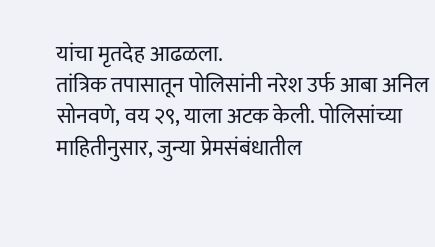यांचा मृतदेह आढळला.
तांत्रिक तपासातून पोलिसांनी नरेश उर्फ आबा अनिल सोनवणे, वय २९, याला अटक केली. पोलिसांच्या माहितीनुसार, जुन्या प्रेमसंबंधातील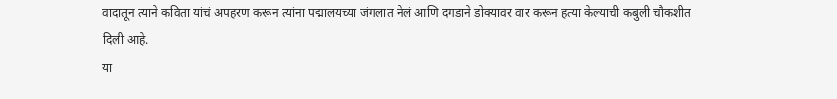वादातून त्याने कविता यांचं अपहरण करून त्यांना पद्मालयच्या जंगलात नेलं आणि दगडाने डोक्यावर वार करून हत्या केल्याची कबुली चौकशीत दिली आहे.
या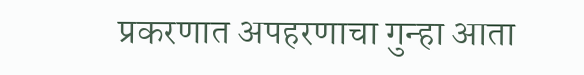प्रकरणात अपहरणाचा गुन्हा आता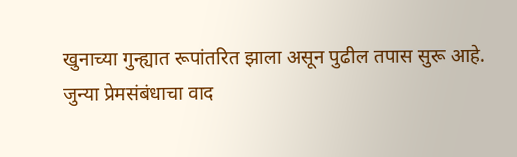खुनाच्या गुन्ह्यात रूपांतरित झाला असून पुढील तपास सुरू आहे.
जुन्या प्रेमसंबंधाचा वाद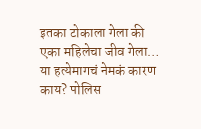इतका टोकाला गेला की एका महिलेचा जीव गेला… या हत्येमागचं नेमकं कारण काय? पोलिस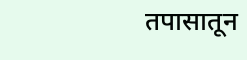तपासातून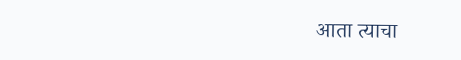आता त्याचा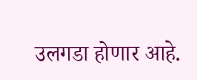उलगडा होणार आहे.